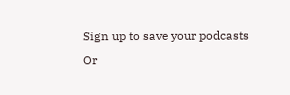Sign up to save your podcasts
Or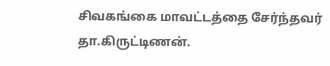சிவகங்கை மாவட்டத்தை சேர்ந்தவர் தா.கிருட்டிணன்.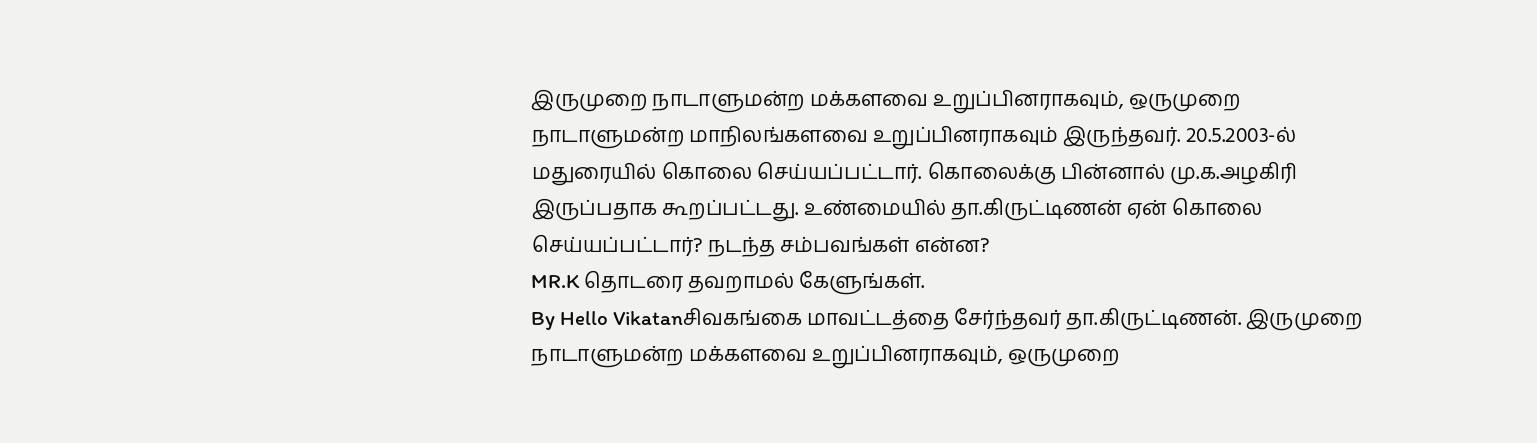இருமுறை நாடாளுமன்ற மக்களவை உறுப்பினராகவும், ஒருமுறை நாடாளுமன்ற மாநிலங்களவை உறுப்பினராகவும் இருந்தவர். 20.5.2003-ல் மதுரையில் கொலை செய்யப்பட்டார். கொலைக்கு பின்னால் மு.க.அழகிரி இருப்பதாக கூறப்பட்டது. உண்மையில் தா.கிருட்டிணன் ஏன் கொலை செய்யப்பட்டார்? நடந்த சம்பவங்கள் என்ன?
MR.K தொடரை தவறாமல் கேளுங்கள்.
By Hello Vikatanசிவகங்கை மாவட்டத்தை சேர்ந்தவர் தா.கிருட்டிணன். இருமுறை நாடாளுமன்ற மக்களவை உறுப்பினராகவும், ஒருமுறை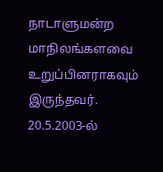நாடாளுமன்ற மாநிலங்களவை உறுப்பினராகவும் இருந்தவர். 20.5.2003-ல்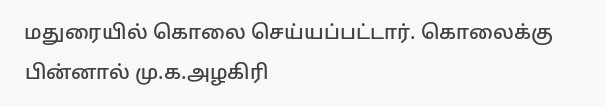மதுரையில் கொலை செய்யப்பட்டார். கொலைக்கு பின்னால் மு.க.அழகிரி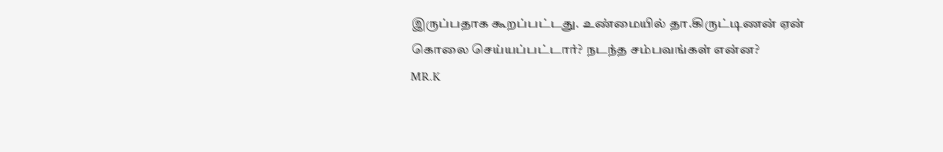இருப்பதாக கூறப்பட்டது. உண்மையில் தா.கிருட்டிணன் ஏன் கொலை செய்யப்பட்டார்? நடந்த சம்பவங்கள் என்ன?
MR.K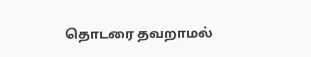தொடரை தவறாமல்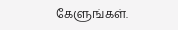கேளுங்கள்.